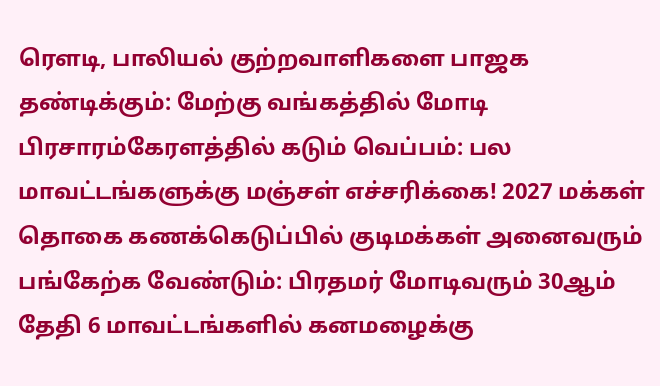ரெளடி, பாலியல் குற்றவாளிகளை பாஜக தண்டிக்கும்: மேற்கு வங்கத்தில் மோடி பிரசாரம்கேரளத்தில் கடும் வெப்பம்: பல மாவட்டங்களுக்கு மஞ்சள் எச்சரிக்கை! 2027 மக்கள் தொகை கணக்கெடுப்பில் குடிமக்கள் அனைவரும் பங்கேற்க வேண்டும்: பிரதமர் மோடிவரும் 30ஆம் தேதி 6 மாவட்டங்களில் கனமழைக்கு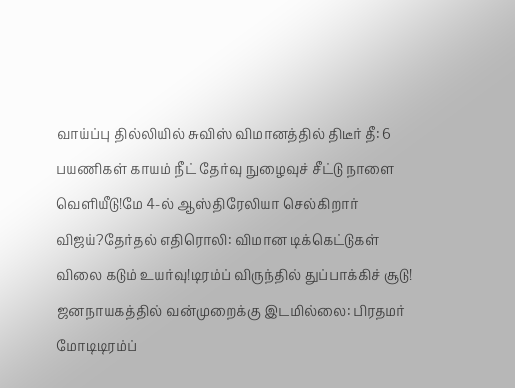வாய்ப்பு தில்லியில் சுவிஸ் விமானத்தில் திடீர் தீ: 6 பயணிகள் காயம் நீட் தேர்வு நுழைவுச் சீட்டு நாளை வெளியீடு!மே 4-ல் ஆஸ்திரேலியா செல்கிறார் விஜய்?தேர்தல் எதிரொலி: விமான டிக்கெட்டுகள் விலை கடும் உயர்வு!டிரம்ப் விருந்தில் துப்பாக்கிச் சூடு! ஜனநாயகத்தில் வன்முறைக்கு இடமில்லை: பிரதமர் மோடிடிரம்ப்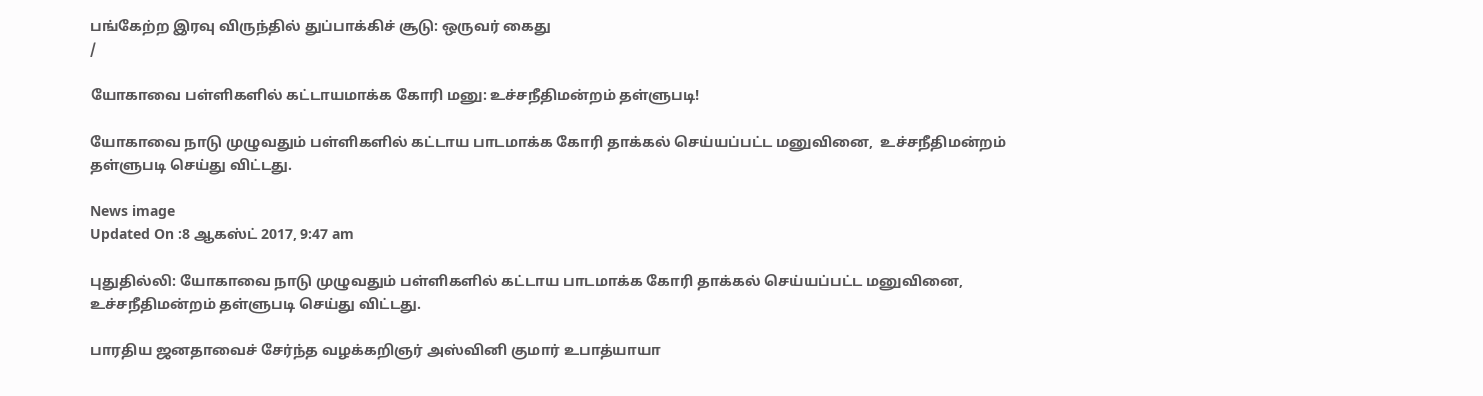பங்கேற்ற இரவு விருந்தில் துப்பாக்கிச் சூடு: ஒருவர் கைது
/

யோகாவை பள்ளிகளில் கட்டாயமாக்க கோரி மனு: உச்சநீதிமன்றம் தள்ளுபடி!

யோகாவை நாடு முழுவதும் பள்ளிகளில் கட்டாய பாடமாக்க கோரி தாக்கல் செய்யப்பட்ட மனுவினை,  உச்சநீதிமன்றம் தள்ளுபடி செய்து விட்டது.

News image
Updated On :8 ஆகஸ்ட் 2017, 9:47 am

புதுதில்லி: யோகாவை நாடு முழுவதும் பள்ளிகளில் கட்டாய பாடமாக்க கோரி தாக்கல் செய்யப்பட்ட மனுவினை,  உச்சநீதிமன்றம் தள்ளுபடி செய்து விட்டது.

பாரதிய ஜனதாவைச் சேர்ந்த வழக்கறிஞர் அஸ்வினி குமார் உபாத்யாயா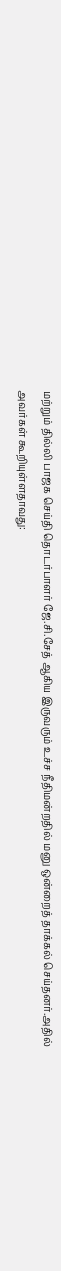மற்றும் தில்லி பாஜக செய்தி தொடர்பாளர் ஜே.சி.சேத் ஆகிய இருவரும் உச்ச நீதிமன்றதில் மனு ஒன்றைத் தாக்கல் செய்தனர்.அதில் அவர்கள் கூறியுள்ளதாவது: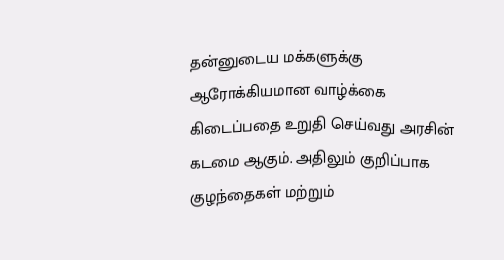தன்னுடைய மக்களுக்கு ஆரோக்கியமான வாழ்க்கை கிடைப்பதை உறுதி செய்வது அரசின் கடமை ஆகும். அதிலும் குறிப்பாக குழந்தைகள் மற்றும்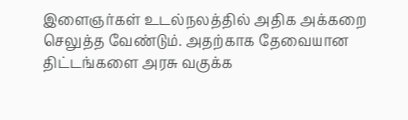இளைஞர்கள் உடல்நலத்தில் அதிக அக்கறை செலுத்த வேண்டும். அதற்காக தேவையான திட்டங்களை அரசு வகுக்க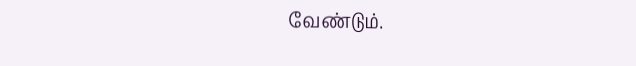வேண்டும்.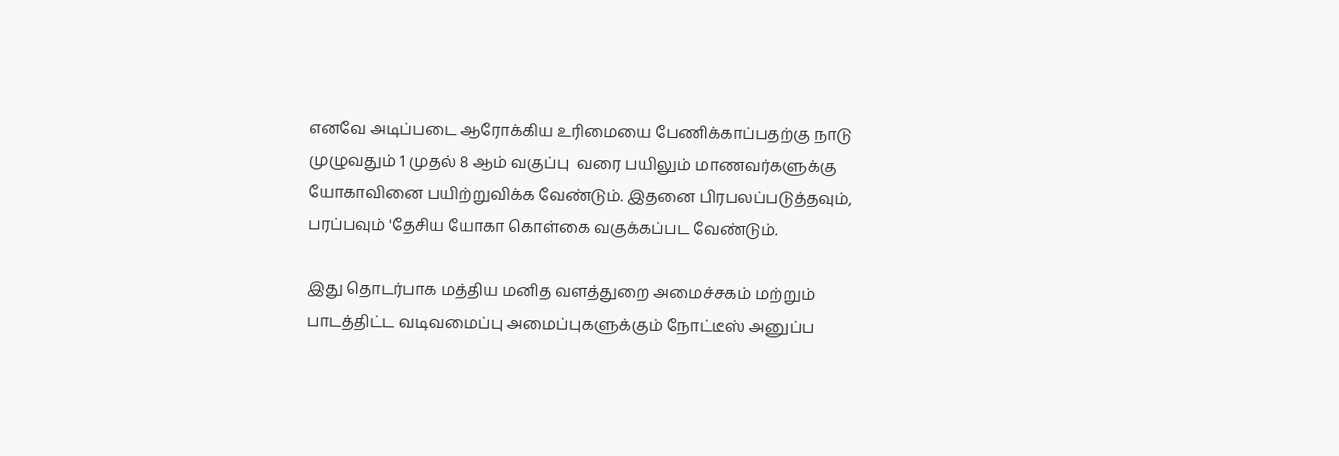எனவே அடிப்படை ஆரோக்கிய உரிமையை பேணிக்காப்பதற்கு நாடு முழுவதும் 1 முதல் 8 ஆம் வகுப்பு  வரை பயிலும் மாணவர்களுக்கு யோகாவினை பயிற்றுவிக்க வேண்டும். இதனை பிரபலப்படுத்தவும், பரப்பவும் 'தேசிய யோகா கொள்கை வகுக்கப்பட வேண்டும்.

இது தொடர்பாக மத்திய மனித வளத்துறை அமைச்சகம் மற்றும் பாடத்திட்ட வடிவமைப்பு அமைப்புகளுக்கும் நோட்டீஸ் அனுப்ப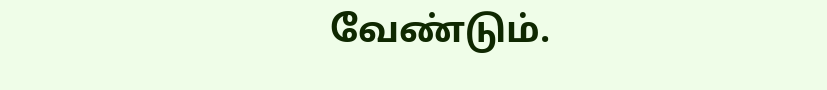வேண்டும்.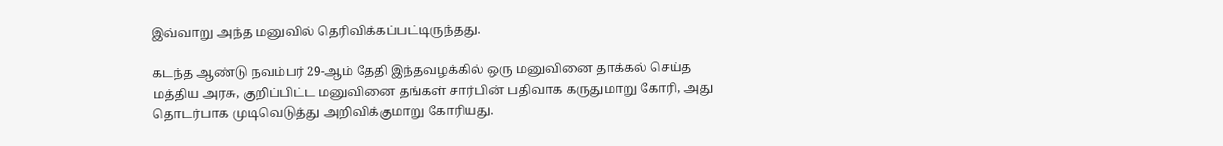இவ்வாறு அந்த மனுவில் தெரிவிக்கப்பட்டிருந்தது.

கடந்த ஆண்டு நவம்பர் 29-ஆம் தேதி இந்தவழக்கில் ஒரு மனுவினை தாக்கல் செய்த மத்திய அரசு, குறிப்பிட்ட மனுவினை தங்கள் சார்பின் பதிவாக கருதுமாறு கோரி, அது தொடர்பாக முடிவெடுத்து அறிவிக்குமாறு கோரியது.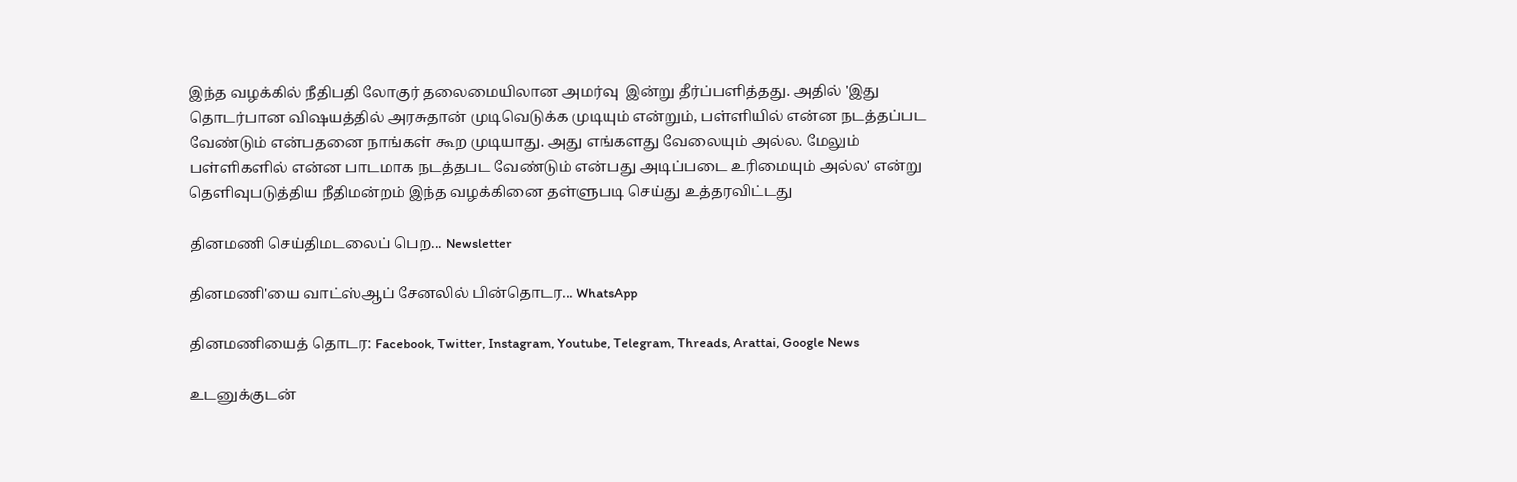இந்த வழக்கில் நீதிபதி லோகுர் தலைமையிலான அமர்வு  இன்று தீர்ப்பளித்தது. அதில் 'இது தொடர்பான விஷயத்தில் அரசுதான் முடிவெடுக்க முடியும் என்றும், பள்ளியில் என்ன நடத்தப்பட வேண்டும் என்பதனை நாங்கள் கூற முடியாது. அது எங்களது வேலையும் அல்ல. மேலும் பள்ளிகளில் என்ன பாடமாக நடத்தபட வேண்டும் என்பது அடிப்படை உரிமையும் அல்ல' என்று தெளிவுபடுத்திய நீதிமன்றம் இந்த வழக்கினை தள்ளுபடி செய்து உத்தரவிட்டது

தினமணி செய்திமடலைப் பெற... Newsletter

தினமணி'யை வாட்ஸ்ஆப் சேனலில் பின்தொடர... WhatsApp

தினமணியைத் தொடர: Facebook, Twitter, Instagram, Youtube, Telegram, Threads, Arattai, Google News

உடனுக்குடன்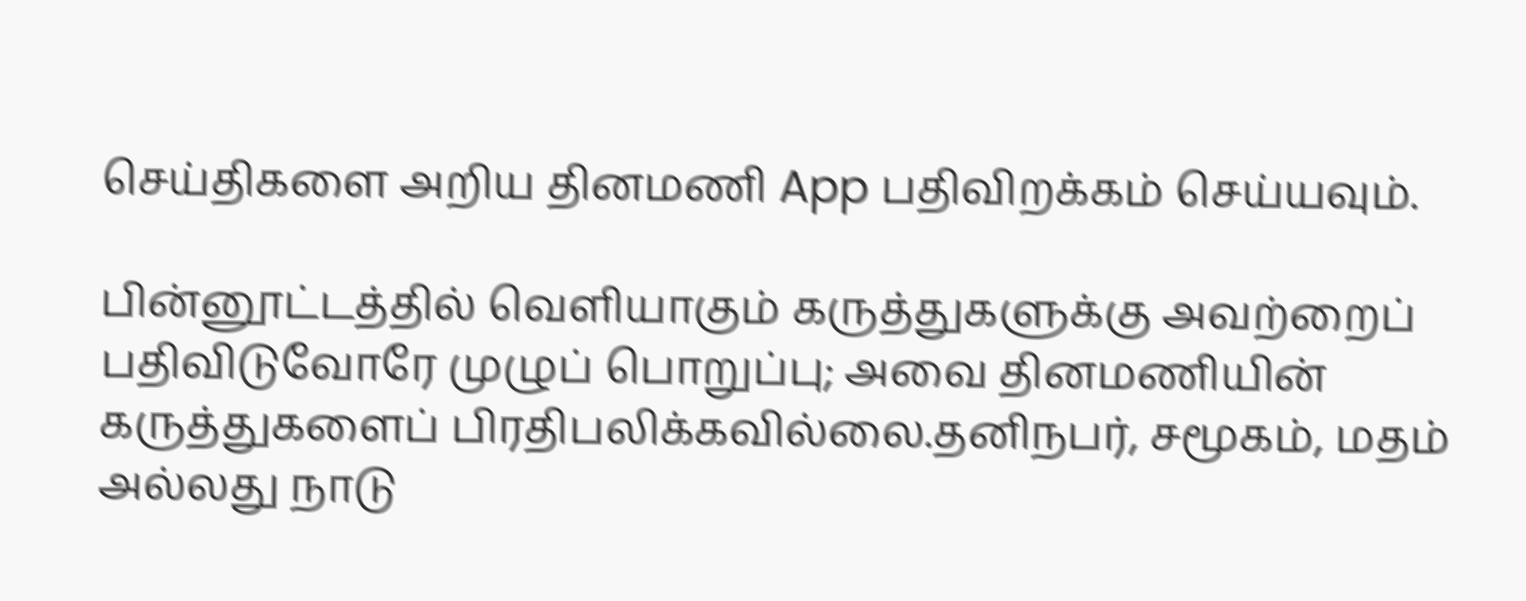செய்திகளை அறிய தினமணி App பதிவிறக்கம் செய்யவும்.

பின்னூட்டத்தில் வெளியாகும் கருத்துகளுக்கு அவற்றைப் பதிவிடுவோரே முழுப் பொறுப்பு; அவை தினமணியின் கருத்துகளைப் பிரதிபலிக்கவில்லை.தனிநபர், சமூகம், மதம் அல்லது நாடு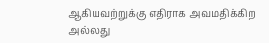ஆகியவற்றுக்கு எதிராக அவமதிக்கிற அல்லது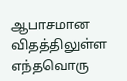ஆபாசமான விதத்திலுள்ள எந்தவொரு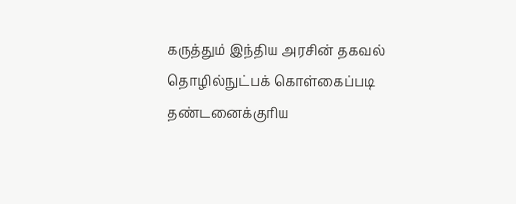கருத்தும் இந்திய அரசின் தகவல் தொழில்நுட்பக் கொள்கைப்படி தண்டனைக்குரிய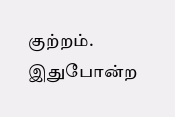குற்றம். இதுபோன்ற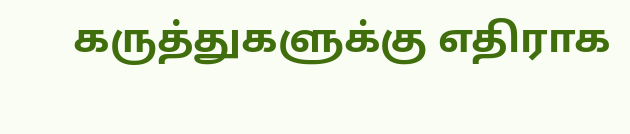கருத்துகளுக்கு எதிராக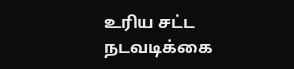உரிய சட்ட நடவடிக்கை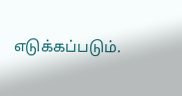எடுக்கப்படும்.